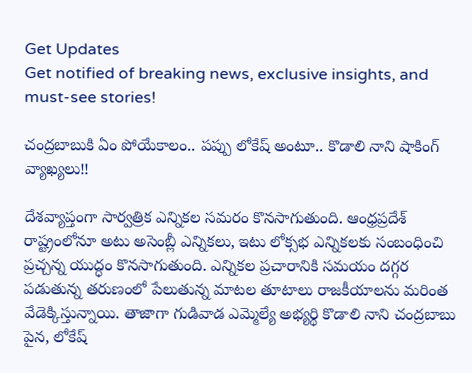Get Updates
Get notified of breaking news, exclusive insights, and must-see stories!

చంద్రబాబుకి ఏం పోయేకాలం.. పప్పు లోకేష్ అంటూ.. కొడాలి నాని షాకింగ్ వ్యాఖ్యలు!!

దేశవ్యాప్తంగా సార్వత్రిక ఎన్నికల సమరం కొనసాగుతుంది. ఆంధ్రప్రదేశ్ రాష్ట్రంలోనూ అటు అసెంబ్లీ ఎన్నికలు, ఇటు లోక్సభ ఎన్నికలకు సంబంధించి ప్రచ్చన్న యుద్ధం కొనసాగుతుంది. ఎన్నికల ప్రచారానికి సమయం దగ్గర పడుతున్న తరుణంలో పేలుతున్న మాటల తూటాలు రాజకీయాలను మరింత వేడెక్కిస్తున్నాయి. తాజాగా గుడివాడ ఎమ్మెల్యే అభ్యర్థి కొడాలి నాని చంద్రబాబు పైన, లోకేష్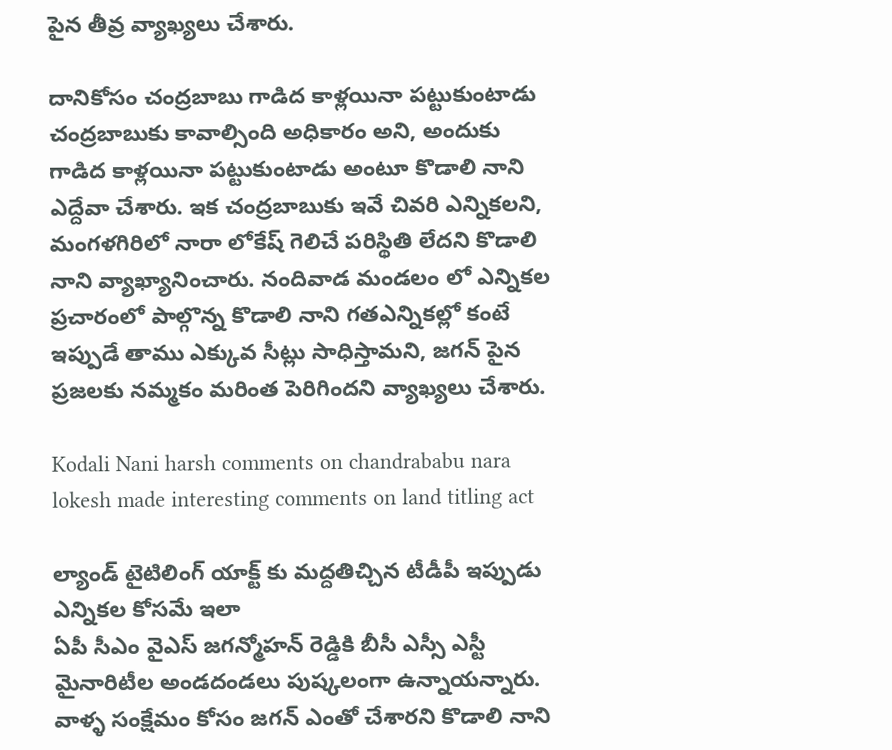పైన తీవ్ర వ్యాఖ్యలు చేశారు.

దానికోసం చంద్రబాబు గాడిద కాళ్లయినా పట్టుకుంటాడు
చంద్రబాబుకు కావాల్సింది అధికారం అని, అందుకు గాడిద కాళ్లయినా పట్టుకుంటాడు అంటూ కొడాలి నాని ఎద్దేవా చేశారు. ఇక చంద్రబాబుకు ఇవే చివరి ఎన్నికలని, మంగళగిరిలో నారా లోకేష్ గెలిచే పరిస్థితి లేదని కొడాలి నాని వ్యాఖ్యానించారు. నందివాడ మండలం లో ఎన్నికల ప్రచారంలో పాల్గొన్న కొడాలి నాని గతఎన్నికల్లో కంటే ఇప్పుడే తాము ఎక్కువ సీట్లు సాధిస్తామని, జగన్ పైన ప్రజలకు నమ్మకం మరింత పెరిగిందని వ్యాఖ్యలు చేశారు.

Kodali Nani harsh comments on chandrababu nara lokesh made interesting comments on land titling act

ల్యాండ్ టైటిలింగ్ యాక్ట్ కు మద్దతిచ్చిన టీడీపీ ఇప్పుడు ఎన్నికల కోసమే ఇలా
ఏపీ సీఎం వైఎస్ జగన్మోహన్ రెడ్డికి బీసీ ఎస్సీ ఎస్టీ మైనారిటీల అండదండలు పుష్కలంగా ఉన్నాయన్నారు. వాళ్ళ సంక్షేమం కోసం జగన్ ఎంతో చేశారని కొడాలి నాని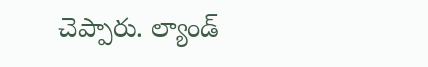చెప్పారు. ల్యాండ్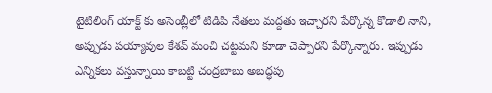టైటిలింగ్ యాక్ట్ కు అసెంబ్లీలో టిడిపి నేతలు మద్దతు ఇచ్చారని పేర్కొన్న కొడాలి నాని, అప్పుడు పయ్యావుల కేశవ్ మంచి చట్టమని కూడా చెప్పారని పేర్కొన్నారు. ఇప్పుడు ఎన్నికలు వస్తున్నాయి కాబట్టి చంద్రబాబు అబద్ధపు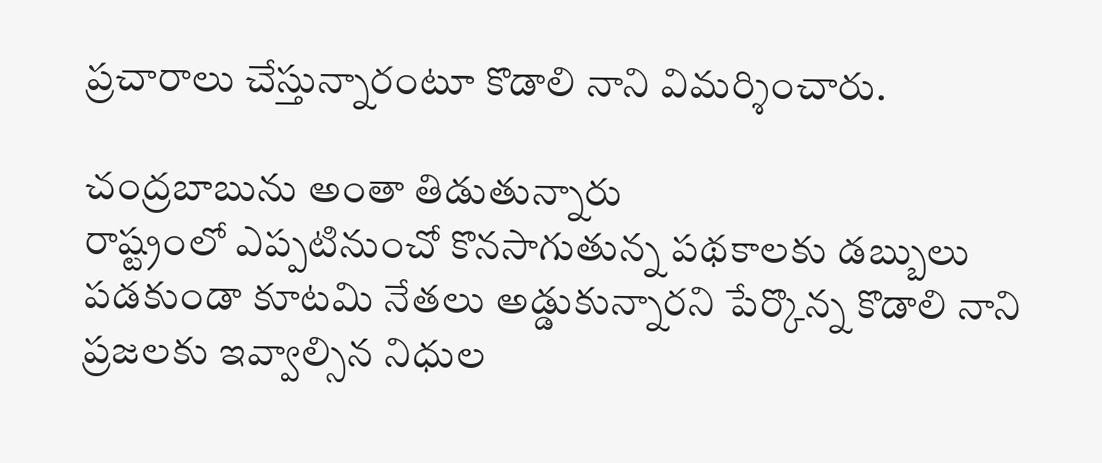ప్రచారాలు చేస్తున్నారంటూ కొడాలి నాని విమర్శించారు.

చంద్రబాబును అంతా తిడుతున్నారు
రాష్ట్రంలో ఎప్పటినుంచో కొనసాగుతున్న పథకాలకు డబ్బులు పడకుండా కూటమి నేతలు అడ్డుకున్నారని పేర్కొన్న కొడాలి నాని ప్రజలకు ఇవ్వాల్సిన నిధుల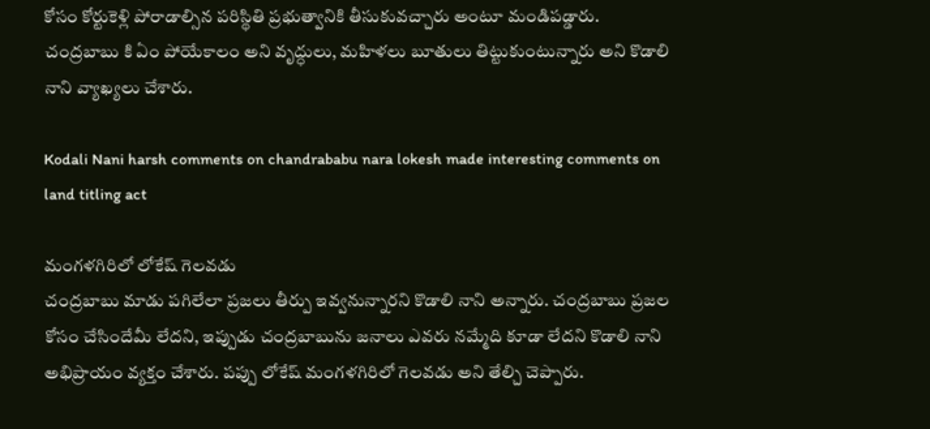కోసం కోర్టుకెళ్లి పోరాడాల్సిన పరిస్థితి ప్రభుత్వానికి తీసుకువచ్చారు అంటూ మండిపడ్డారు. చంద్రబాబు కి ఏం పోయేకాలం అని వృద్ధులు, మహిళలు బూతులు తిట్టుకుంటున్నారు అని కొడాలి నాని వ్యాఖ్యలు చేశారు.

Kodali Nani harsh comments on chandrababu nara lokesh made interesting comments on land titling act

మంగళగిరిలో లోకేష్ గెలవడు
చంద్రబాబు మాడు పగిలేలా ప్రజలు తీర్పు ఇవ్వనున్నారని కొడాలి నాని అన్నారు. చంద్రబాబు ప్రజల కోసం చేసిందేమీ లేదని, ఇప్పుడు చంద్రబాబును జనాలు ఎవరు నమ్మేది కూడా లేదని కొడాలి నాని అభిప్రాయం వ్యక్తం చేశారు. పప్పు లోకేష్ మంగళగిరిలో గెలవడు అని తేల్చి చెప్పారు.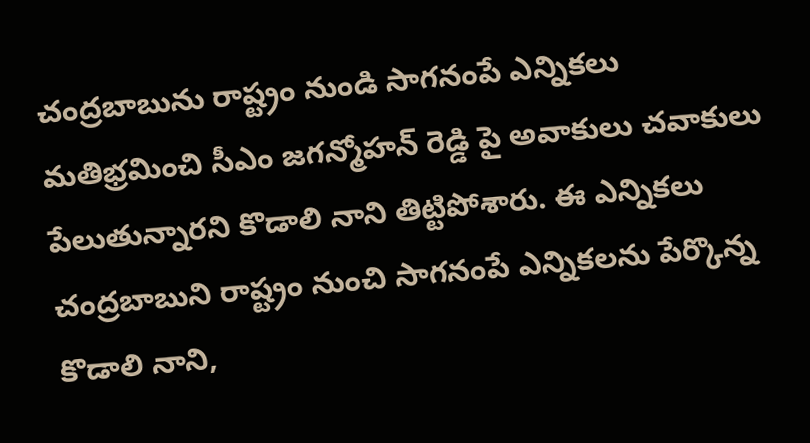చంద్రబాబును రాష్ట్రం నుండి సాగనంపే ఎన్నికలు
మతిభ్రమించి సీఎం జగన్మోహన్ రెడ్డి పై అవాకులు చవాకులు పేలుతున్నారని కొడాలి నాని తిట్టిపోశారు. ఈ ఎన్నికలు చంద్రబాబుని రాష్ట్రం నుంచి సాగనంపే ఎన్నికలను పేర్కొన్న కొడాలి నాని,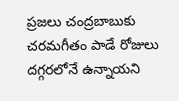ప్రజలు చంద్రబాబుకు చరమగీతం పాడే రోజులు దగ్గరలోనే ఉన్నాయని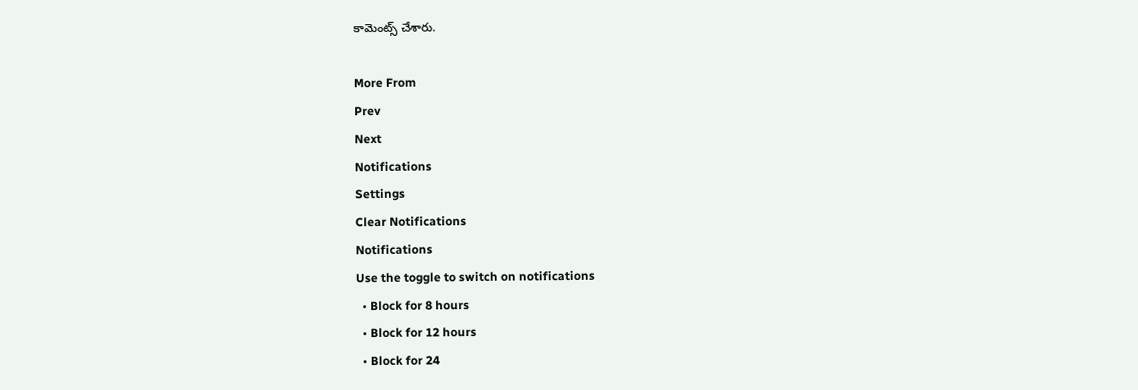కామెంట్స్ చేశారు.

More From
Prev
Next
Notifications
Settings
Clear Notifications
Notifications
Use the toggle to switch on notifications
  • Block for 8 hours
  • Block for 12 hours
  • Block for 24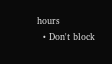hours
  • Don't block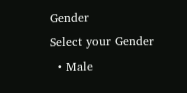Gender
Select your Gender
  • Male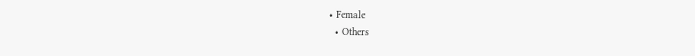• Female
  • Others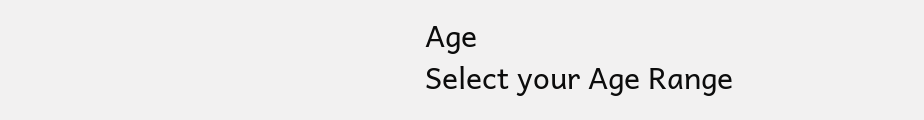Age
Select your Age Range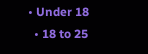• Under 18
  • 18 to 25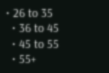• 26 to 35
  • 36 to 45
  • 45 to 55
  • 55+